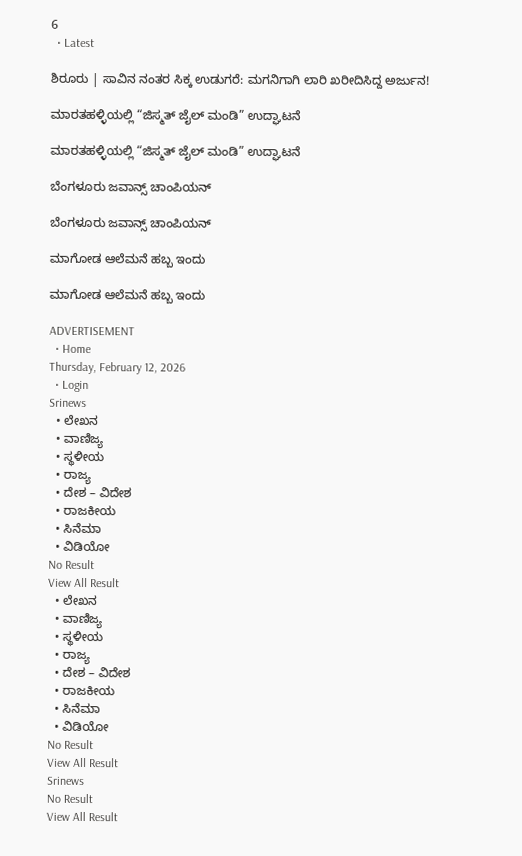6
  • Latest

ಶಿರೂರು | ಸಾವಿನ ನಂತರ ಸಿಕ್ಕ ಉಡುಗರೆ: ಮಗನಿಗಾಗಿ ಲಾರಿ ಖರೀದಿಸಿದ್ದ ಅರ್ಜುನ!

ಮಾರತಹಳ್ಳಿಯಲ್ಲಿ “ಜಿಸ್ಮತ್ ಜೈಲ್ ಮಂಡಿ” ಉದ್ಘಾಟನೆ

ಮಾರತಹಳ್ಳಿಯಲ್ಲಿ “ಜಿಸ್ಮತ್ ಜೈಲ್ ಮಂಡಿ” ಉದ್ಘಾಟನೆ

ಬೆಂಗಳೂರು ಜವಾನ್ಸ್ ಚಾಂಪಿಯನ್

ಬೆಂಗಳೂರು ಜವಾನ್ಸ್ ಚಾಂಪಿಯನ್

ಮಾಗೋಡ ಆಲೆಮನೆ ಹಬ್ಬ ಇಂದು

ಮಾಗೋಡ ಆಲೆಮನೆ ಹಬ್ಬ ಇಂದು

ADVERTISEMENT
  • Home
Thursday, February 12, 2026
  • Login
Srinews
  • ಲೇಖನ
  • ವಾಣಿಜ್ಯ
  • ಸ್ಥಳೀಯ
  • ರಾಜ್ಯ
  • ದೇಶ – ವಿದೇಶ
  • ರಾಜಕೀಯ
  • ಸಿನೆಮಾ
  • ವಿಡಿಯೋ
No Result
View All Result
  • ಲೇಖನ
  • ವಾಣಿಜ್ಯ
  • ಸ್ಥಳೀಯ
  • ರಾಜ್ಯ
  • ದೇಶ – ವಿದೇಶ
  • ರಾಜಕೀಯ
  • ಸಿನೆಮಾ
  • ವಿಡಿಯೋ
No Result
View All Result
Srinews
No Result
View All Result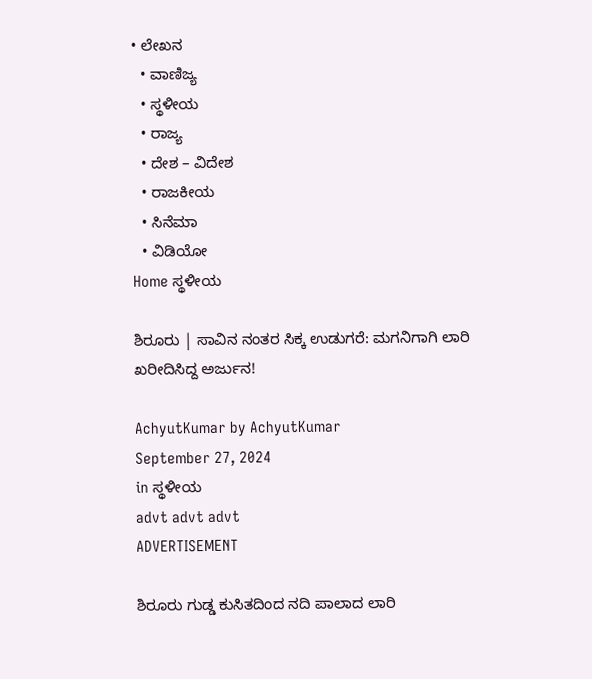• ಲೇಖನ
  • ವಾಣಿಜ್ಯ
  • ಸ್ಥಳೀಯ
  • ರಾಜ್ಯ
  • ದೇಶ – ವಿದೇಶ
  • ರಾಜಕೀಯ
  • ಸಿನೆಮಾ
  • ವಿಡಿಯೋ
Home ಸ್ಥಳೀಯ

ಶಿರೂರು | ಸಾವಿನ ನಂತರ ಸಿಕ್ಕ ಉಡುಗರೆ: ಮಗನಿಗಾಗಿ ಲಾರಿ ಖರೀದಿಸಿದ್ದ ಅರ್ಜುನ!

AchyutKumar by AchyutKumar
September 27, 2024
in ಸ್ಥಳೀಯ
advt advt advt
ADVERTISEMENT

ಶಿರೂರು ಗುಡ್ಡ ಕುಸಿತದಿಂದ ನದಿ ಪಾಲಾದ ಲಾರಿ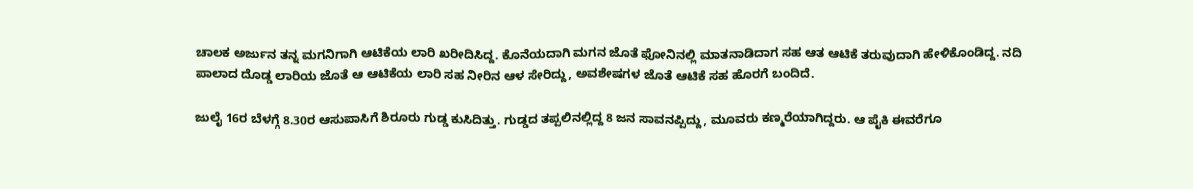ಚಾಲಕ ಅರ್ಜುನ ತನ್ನ ಮಗನಿಗಾಗಿ ಆಟಿಕೆಯ ಲಾರಿ ಖರೀದಿಸಿದ್ದ. ಕೊನೆಯದಾಗಿ ಮಗನ ಜೊತೆ ಫೋನಿನಲ್ಲಿ ಮಾತನಾಡಿದಾಗ ಸಹ ಆತ ಆಟಿಕೆ ತರುವುದಾಗಿ ಹೇಳಿಕೊಂಡಿದ್ದ. ನದಿ ಪಾಲಾದ ದೊಡ್ಡ ಲಾರಿಯ ಜೊತೆ ಆ ಆಟಿಕೆಯ ಲಾರಿ ಸಹ ನೀರಿನ ಆಳ ಸೇರಿದ್ದು, ಅವಶೇಷಗಳ ಜೊತೆ ಆಟಿಕೆ ಸಹ ಹೊರಗೆ ಬಂದಿದೆ.

ಜುಲೈ 16ರ ಬೆಳಗ್ಗೆ 8.30ರ ಆಸುಪಾಸಿಗೆ ಶಿರೂರು ಗುಡ್ಡ ಕುಸಿದಿತ್ತು. ಗುಡ್ಡದ ತಪ್ಪಲಿನಲ್ಲಿದ್ದ 8 ಜನ ಸಾವನಪ್ಪಿದ್ದು, ಮೂವರು ಕಣ್ಮರೆಯಾಗಿದ್ದರು. ಆ ಪೈಕಿ ಈವರೆಗೂ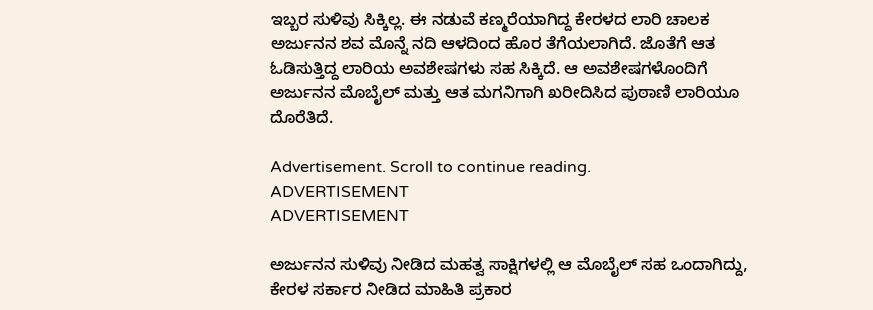ಇಬ್ಬರ ಸುಳಿವು ಸಿಕ್ಕಿಲ್ಲ. ಈ ನಡುವೆ ಕಣ್ಮರೆಯಾಗಿದ್ದ ಕೇರಳದ ಲಾರಿ ಚಾಲಕ ಅರ್ಜುನನ ಶವ ಮೊನ್ನೆ ನದಿ ಆಳದಿಂದ ಹೊರ ತೆಗೆಯಲಾಗಿದೆ. ಜೊತೆಗೆ ಆತ ಓಡಿಸುತ್ತಿದ್ದ ಲಾರಿಯ ಅವಶೇಷಗಳು ಸಹ ಸಿಕ್ಕಿದೆ. ಆ ಅವಶೇಷಗಳೊಂದಿಗೆ ಅರ್ಜುನನ ಮೊಬೈಲ್ ಮತ್ತು ಆತ ಮಗನಿಗಾಗಿ ಖರೀದಿಸಿದ ಪುಠಾಣಿ ಲಾರಿಯೂ ದೊರೆತಿದೆ.

Advertisement. Scroll to continue reading.
ADVERTISEMENT
ADVERTISEMENT

ಅರ್ಜುನನ ಸುಳಿವು ನೀಡಿದ ಮಹತ್ವ ಸಾಕ್ಷಿಗಳಲ್ಲಿ ಆ ಮೊಬೈಲ್ ಸಹ ಒಂದಾಗಿದ್ದು, ಕೇರಳ ಸರ್ಕಾರ ನೀಡಿದ ಮಾಹಿತಿ ಪ್ರಕಾರ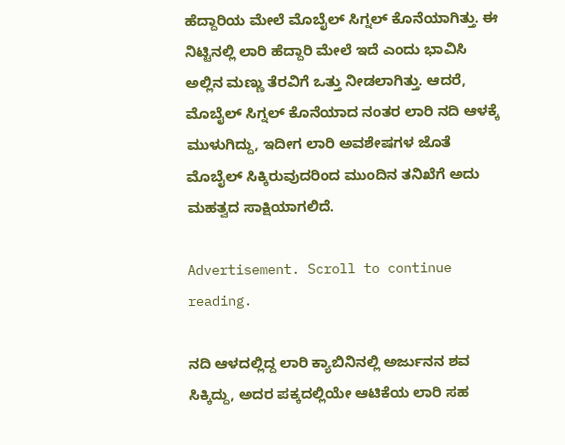ಹೆದ್ದಾರಿಯ ಮೇಲೆ ಮೊಬೈಲ್ ಸಿಗ್ನಲ್ ಕೊನೆಯಾಗಿತ್ತು. ಈ ನಿಟ್ಟಿನಲ್ಲಿ ಲಾರಿ ಹೆದ್ದಾರಿ ಮೇಲೆ ಇದೆ ಎಂದು ಭಾವಿಸಿ ಅಲ್ಲಿನ ಮಣ್ಣು ತೆರವಿಗೆ ಒತ್ತು ನೀಡಲಾಗಿತ್ತು. ಆದರೆ, ಮೊಬೈಲ್ ಸಿಗ್ನಲ್ ಕೊನೆಯಾದ ನಂತರ ಲಾರಿ ನದಿ ಆಳಕ್ಕೆ ಮುಳುಗಿದ್ದು, ಇದೀಗ ಲಾರಿ ಅವಶೇಷಗಳ ಜೊತೆ ಮೊಬೈಲ್ ಸಿಕ್ಕಿರುವುದರಿಂದ ಮುಂದಿನ ತನಿಖೆಗೆ ಅದು ಮಹತ್ವದ ಸಾಕ್ಷಿಯಾಗಲಿದೆ.

Advertisement. Scroll to continue reading.

ನದಿ ಆಳದಲ್ಲಿದ್ದ ಲಾರಿ ಕ್ಯಾಬಿನಿನಲ್ಲಿ ಅರ್ಜುನನ ಶವ ಸಿಕ್ಕಿದ್ದು, ಅದರ ಪಕ್ಕದಲ್ಲಿಯೇ ಆಟಿಕೆಯ ಲಾರಿ ಸಹ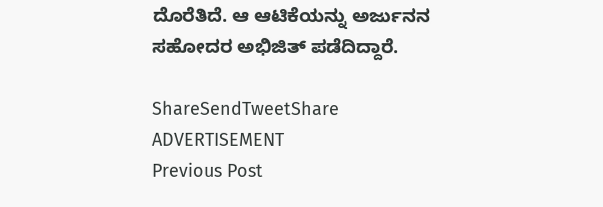ದೊರೆತಿದೆ. ಆ ಆಟಿಕೆಯನ್ನು ಅರ್ಜುನನ ಸಹೋದರ ಅಭಿಜಿತ್ ಪಡೆದಿದ್ದಾರೆ.

ShareSendTweetShare
ADVERTISEMENT
Previous Post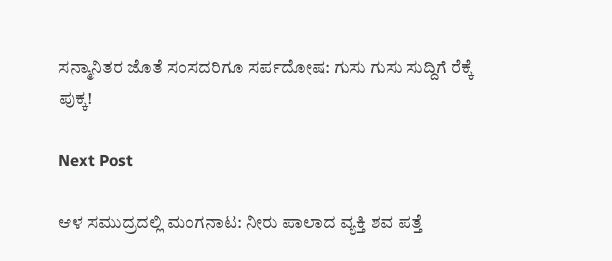ಸನ್ಮಾನಿತರ ಜೊತೆ ಸಂಸದರಿಗೂ ಸರ್ಪದೋಷ: ಗುಸು ಗುಸು ಸುದ್ದಿಗೆ ರೆಕ್ಕೆ ಪುಕ್ಕ!

Next Post

ಆಳ ಸಮುದ್ರದಲ್ಲಿ ಮಂಗನಾಟ: ನೀರು ಪಾಲಾದ ವ್ಯಕ್ತಿ ಶವ ಪತ್ತೆ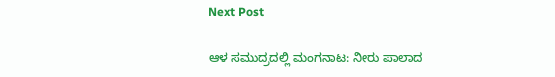Next Post

ಆಳ ಸಮುದ್ರದಲ್ಲಿ ಮಂಗನಾಟ: ನೀರು ಪಾಲಾದ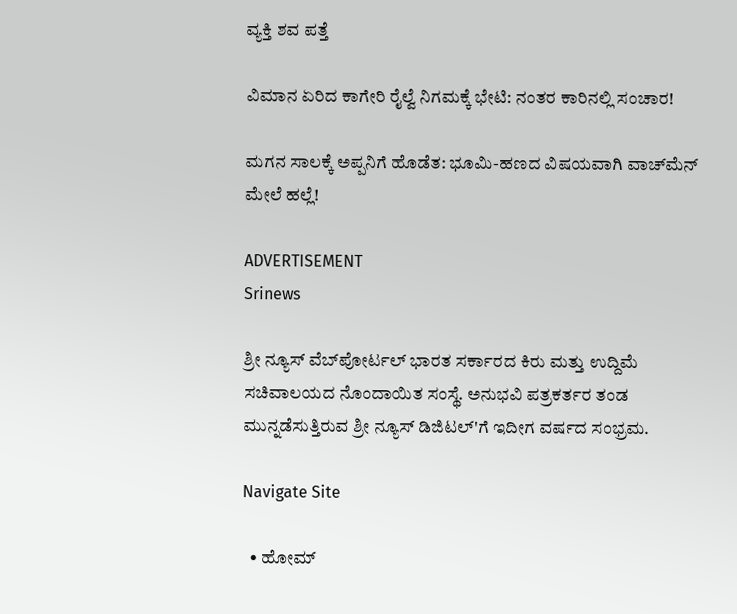ವ್ಯಕ್ತಿ ಶವ ಪತ್ತೆ

ವಿಮಾನ ಏರಿದ ಕಾಗೇರಿ ರೈಲ್ವೆ ನಿಗಮಕ್ಕೆ ಭೇಟಿ: ನಂತರ ಕಾರಿನಲ್ಲಿ ಸಂಚಾರ!

ಮಗನ ಸಾಲಕ್ಕೆ ಅಪ್ಪನಿಗೆ ಹೊಡೆತ: ಭೂಮಿ-ಹಣದ ವಿಷಯವಾಗಿ ವಾಚ್‌ಮೆನ್ ಮೇಲೆ ಹಲ್ಲೆ!

ADVERTISEMENT
Srinews

ಶ್ರೀ ನ್ಯೂಸ್ ವೆಬ್‌ಪೋರ್ಟಲ್ ಭಾರತ ಸರ್ಕಾರದ ಕಿರು ಮತ್ತು ಉದ್ದಿಮೆ ಸಚಿವಾಲಯದ ನೊಂದಾಯಿತ ಸಂಸ್ಥೆ. ಅನುಭವಿ ಪತ್ರಕರ್ತರ ತಂಡ ಮುನ್ನಡೆಸುತ್ತಿರುವ ಶ್ರೀ ನ್ಯೂಸ್ ಡಿಜಿಟಲ್'ಗೆ ಇದೀಗ ವರ್ಷದ ಸಂಭ್ರಮ.

Navigate Site

  • ಹೋಮ್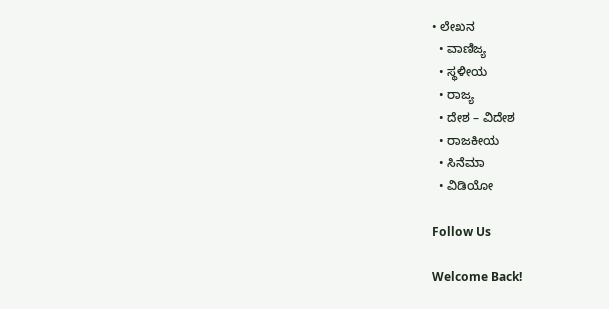• ಲೇಖನ
  • ವಾಣಿಜ್ಯ
  • ಸ್ಥಳೀಯ
  • ರಾಜ್ಯ
  • ದೇಶ – ವಿದೇಶ
  • ರಾಜಕೀಯ
  • ಸಿನೆಮಾ
  • ವಿಡಿಯೋ

Follow Us

Welcome Back!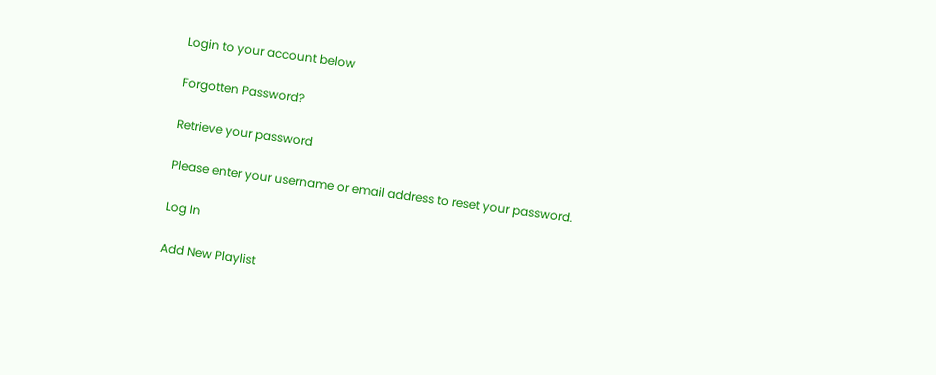Login to your account below

Forgotten Password?

Retrieve your password

Please enter your username or email address to reset your password.

Log In

Add New Playlist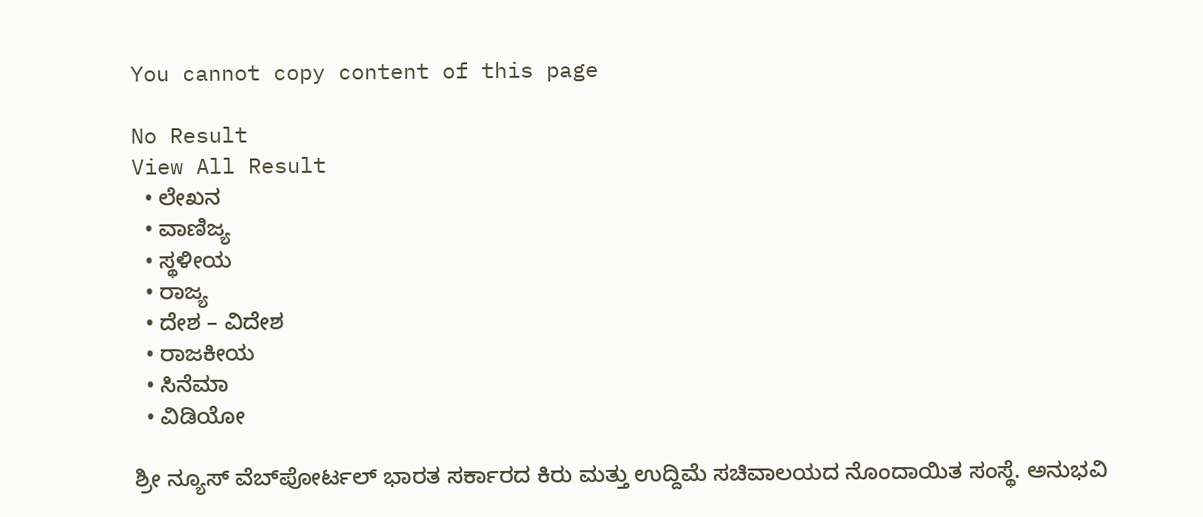You cannot copy content of this page

No Result
View All Result
  • ಲೇಖನ
  • ವಾಣಿಜ್ಯ
  • ಸ್ಥಳೀಯ
  • ರಾಜ್ಯ
  • ದೇಶ – ವಿದೇಶ
  • ರಾಜಕೀಯ
  • ಸಿನೆಮಾ
  • ವಿಡಿಯೋ

ಶ್ರೀ ನ್ಯೂಸ್ ವೆಬ್‌ಪೋರ್ಟಲ್ ಭಾರತ ಸರ್ಕಾರದ ಕಿರು ಮತ್ತು ಉದ್ದಿಮೆ ಸಚಿವಾಲಯದ ನೊಂದಾಯಿತ ಸಂಸ್ಥೆ. ಅನುಭವಿ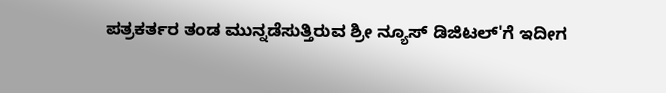ಪತ್ರಕರ್ತರ ತಂಡ ಮುನ್ನಡೆಸುತ್ತಿರುವ ಶ್ರೀ ನ್ಯೂಸ್ ಡಿಜಿಟಲ್'ಗೆ ಇದೀಗ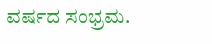ವರ್ಷದ ಸಂಭ್ರಮ.